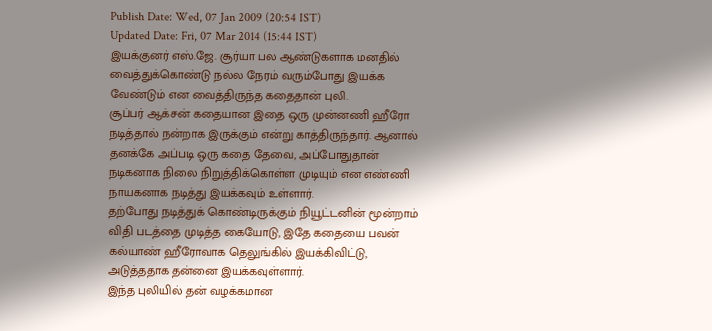Publish Date: Wed, 07 Jan 2009 (20:54 IST)
Updated Date: Fri, 07 Mar 2014 (15:44 IST)
இயக்குனர் எஸ்.ஜே. சூர்யா பல ஆண்டுகளாக மனதில் வைத்துக்கொண்டு நல்ல நேரம் வரும்போது இயக்க வேண்டும் என வைத்திருந்த கதைதான் புலி.
சூப்பர் ஆக்சன் கதையான இதை ஒரு முன்னணி ஹீரோ நடித்தால் நன்றாக இருக்கும் என்று காத்திருந்தார். ஆனால் தனக்கே அப்படி ஒரு கதை தேவை, அப்போதுதான் நடிகனாக நிலை நிறுத்திக்கொள்ள முடியும் என எண்ணி நாயகனாக நடித்து இயக்கவும் உள்ளார்.
தற்போது நடித்துக் கொண்டிருக்கும் நியூட்டனின் மூன்றாம் விதி படத்தை முடித்த கையோடு, இதே கதையை பவன் கல்யாண் ஹீரோவாக தெலுங்கில் இயக்கிவிட்டு, அடுத்ததாக தன்னை இயக்கவுள்ளார்.
இந்த புலியில் தன் வழக்கமான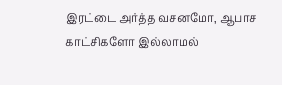இரட்டை அர்த்த வசனமோ, ஆபாச காட்சிகளோ இல்லாமல்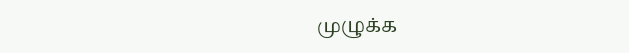முழுக்க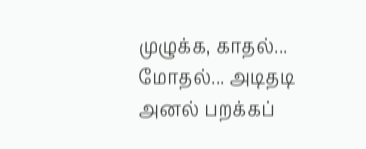முழுக்க, காதல்... மோதல்... அடிதடி அனல் பறக்கப்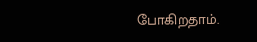போகிறதாம்.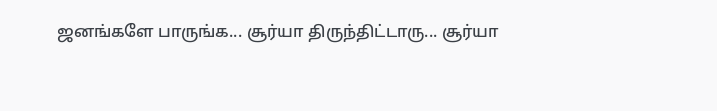ஜனங்களே பாருங்க... சூர்யா திருந்திட்டாரு... சூர்யா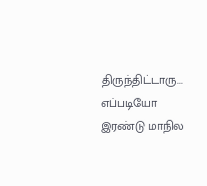திருந்திட்டாரு... எப்படியோ இரண்டு மாநில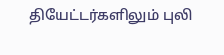தியேட்டர்களிலும் புலி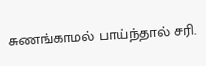சுணங்காமல் பாய்ந்தால் சரி.